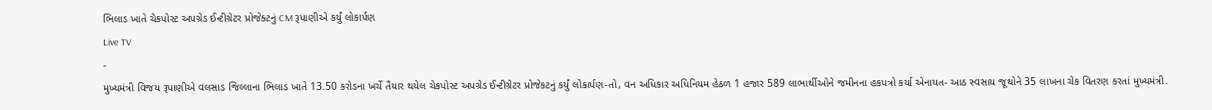ભિલાડ ખાતે ચેકપોસ્ટ અપગ્રેડ ઈન્ટીગ્રેટર પ્રોજેક્ટનું CM રૂપાણીએ કર્યું લોકાર્પણ
Live TV
-
મુખ્યમંત્રી વિજય રૂપાણીએ વલસાડ જિલ્લાના ભિલાડ ખાતે 13.50 કરોડના ખર્ચે તૈયાર થયેલ ચેકપોસ્ટ અપગ્રેડ ઈન્ટીગ્રેટર પ્રોજેકટનું કર્યું લોકાર્પણ-તો, વન અધિકાર અધિનિયમ હેઠળ 1 હજાર 589 લાભાર્થીઓને જમીનના હકપત્રો કર્યા એનાયત- આઠ સ્વસાય જૂથોને 35 લાખના ચેક વિતરણ કરતાં મુખ્યમંત્રી.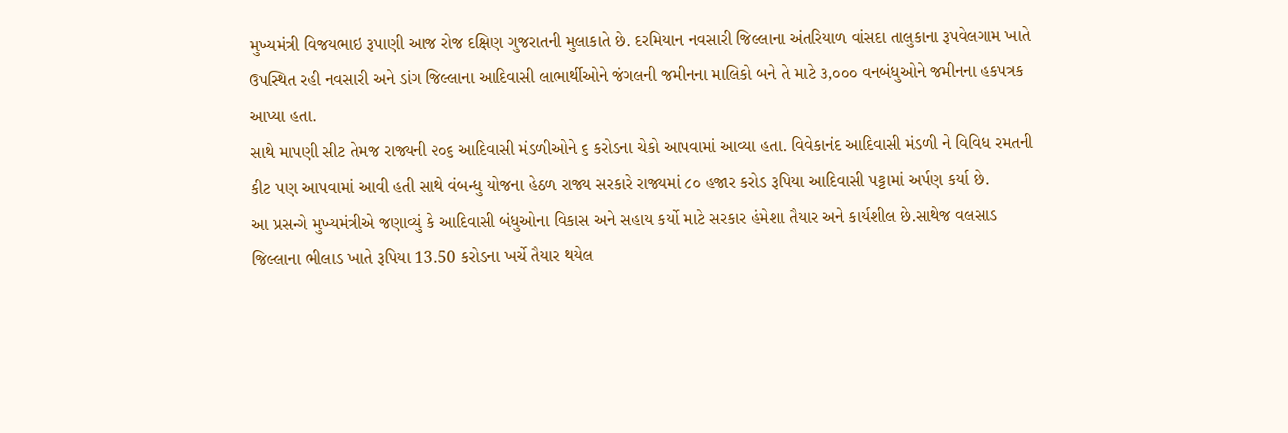મુખ્યમંત્રી વિજયભાઇ રૂપાણી આજ રોજ દક્ષિણ ગુજરાતની મુલાકાતે છે. દરમિયાન નવસારી જિલ્લાના અંતરિયાળ વાંસદા તાલુકાના રૂપવેલગામ ખાતે ઉપસ્થિત રહી નવસારી અને ડાંગ જિલ્લાના આદિવાસી લાભાર્થીઓને જંગલની જમીનના માલિકો બને તે માટે ૩,૦૦૦ વનબંધુઓને જમીનના હકપત્રક આપ્યા હતા.
સાથે માપણી સીટ તેમજ રાજ્યની ૨૦૬ આદિવાસી મંડળીઓને ૬ કરોડના ચેકો આપવામાં આવ્યા હતા. વિવેકાનંદ આદિવાસી મંડળી ને વિવિધ રમતની કીટ પણ આપવામાં આવી હતી સાથે વંબન્ધુ યોજના હેઠળ રાજ્ય સરકારે રાજ્યમાં ૮૦ હજાર કરોડ રૂપિયા આદિવાસી પટ્ટામાં અર્પણ કર્યા છે.
આ પ્રસન્ગે મુખ્યમંત્રીએ જણાવ્યું કે આદિવાસી બંધુઓના વિકાસ અને સહાય કર્યો માટે સરકાર હંમેશા તૈયાર અને કાર્યશીલ છે.સાથેજ વલસાડ જિલ્લાના ભીલાડ ખાતે રૂપિયા 13.50 કરોડના ખર્ચે તૈયાર થયેલ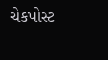ચેકપોસ્ટ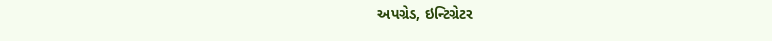અપગ્રેડ, ઇન્ટિગ્રેટર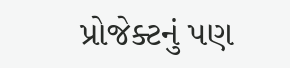પ્રોજેક્ટનું પણ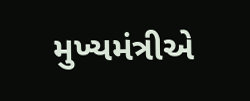મુખ્યમંત્રીએ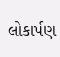લોકાર્પણ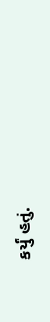કર્યું હતું.